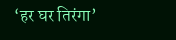‘हर घर तिरंगा’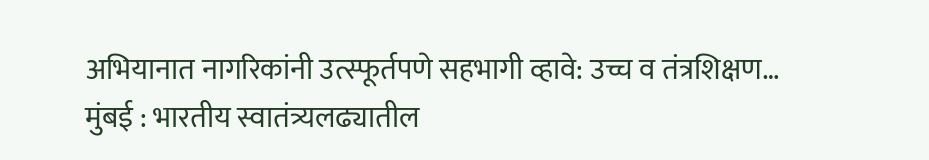अभियानात नागरिकांनी उत्स्फूर्तपणे सहभागी व्हावे: उच्च व तंत्रशिक्षण…
मुंबई : भारतीय स्वातंत्र्यलढ्यातील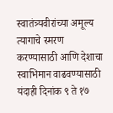स्वातंत्र्यवीरांच्या अमूल्य त्यागाचे स्मरण करण्यासाठी आणि देशाचा स्वाभिमान वाढवण्यासाठी यंदाही दिनांक ९ ते १७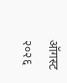ऑगस्ट २०२६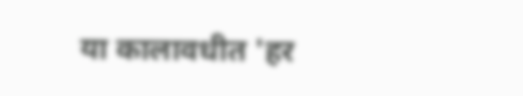या कालावधीत 'हर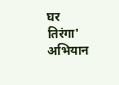घर तिरंगा' अभियान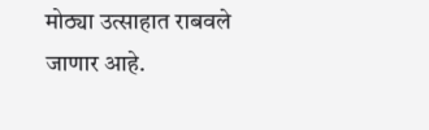मोठ्या उत्साहात राबवले जाणार आहे.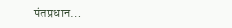पंतप्रधान…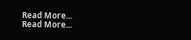Read More...
Read More...